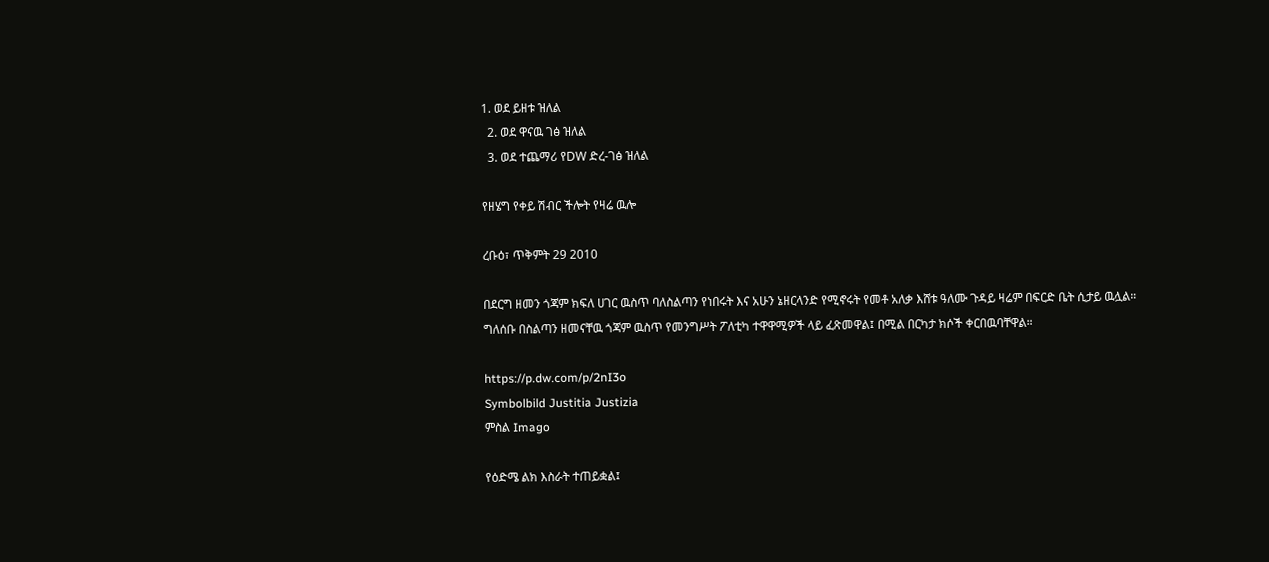1. ወደ ይዘቱ ዝለል
  2. ወደ ዋናዉ ገፅ ዝለል
  3. ወደ ተጨማሪ የDW ድረ-ገፅ ዝለል

የዘሄግ የቀይ ሽብር ችሎት የዛሬ ዉሎ

ረቡዕ፣ ጥቅምት 29 2010

በደርግ ዘመን ጎጃም ክፍለ ሀገር ዉስጥ ባለስልጣን የነበሩት እና አሁን ኔዘርላንድ የሚኖሩት የመቶ አለቃ እሸቱ ዓለሙ ጉዳይ ዛሬም በፍርድ ቤት ሲታይ ዉሏል። ግለሰቡ በስልጣን ዘመናቸዉ ጎጃም ዉስጥ የመንግሥት ፖለቲካ ተዋዋሚዎች ላይ ፈጽመዋል፤ በሚል በርካታ ክሶች ቀርበዉባቸዋል።

https://p.dw.com/p/2nI3o
Symbolbild Justitia Justizia
ምስል Imago

የዕድሜ ልክ እስራት ተጠይቋል፤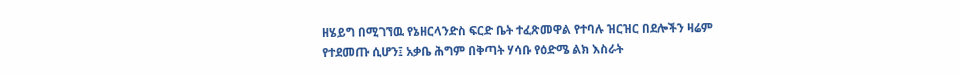ዘሄይግ በሚገኘዉ የኔዘርላንድስ ፍርድ ቤት ተፈጽመዋል የተባሉ ዝርዝር በደሎችን ዛሬም የተደመጡ ሲሆን፤ አቃቤ ሕግም በቅጣት ሃሳቡ የዕድሜ ልክ እስራት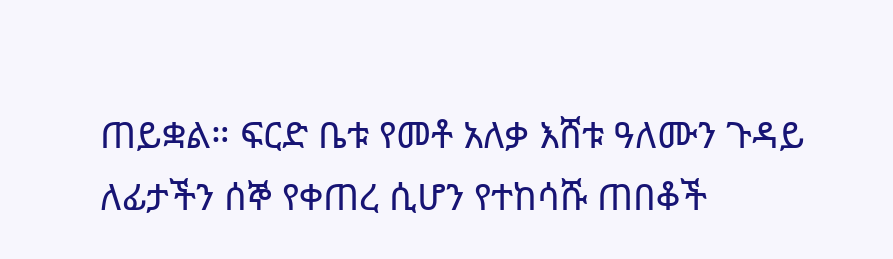ጠይቋል። ፍርድ ቤቱ የመቶ አለቃ እሸቱ ዓለሙን ጉዳይ ለፊታችን ሰኞ የቀጠረ ሲሆን የተከሳሹ ጠበቆች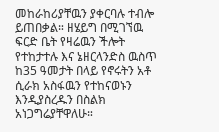መከራከሪያቸዉን ያቀርባሉ ተብሎ ይጠበቃል። ዘሄይግ በሚገኘዉ ፍርድ ቤት የዛሬዉን ችሎት የተከታተሉ እና ኔዘርላንድስ ዉስጥ ከ35 ዓመታት በላይ የኖሩትን አቶ ሲራክ አስፋዉን የተከናወኑን እንዲያስረዱን በስልክ አነጋግሬያቸዋለሁ።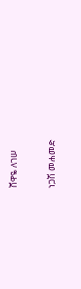ሸዋዬ ለገሠ

ነጋሽ መሐመድ